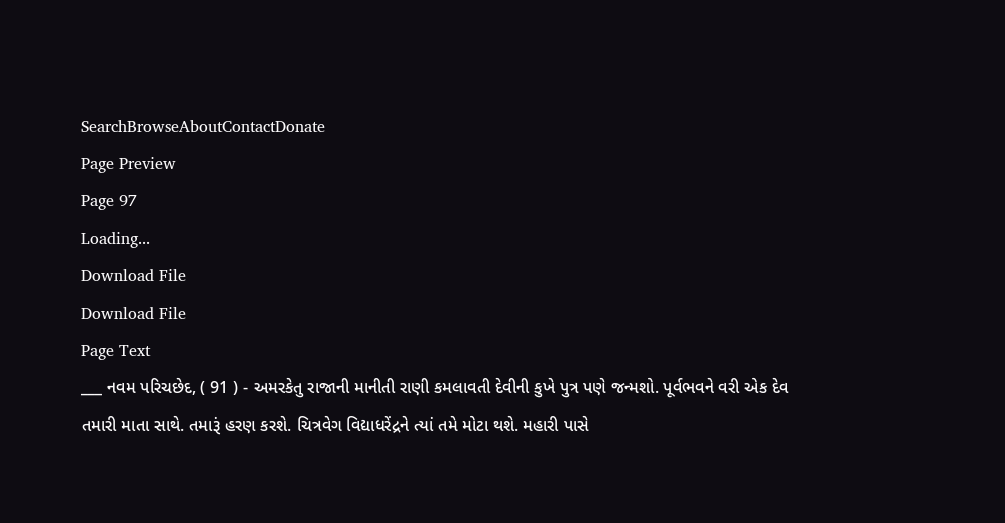SearchBrowseAboutContactDonate
Page Preview
Page 97
Loading...
Download File
Download File
Page Text
___ નવમ પરિચછેદ, ( 91 ) - અમરકેતુ રાજાની માનીતી રાણી કમલાવતી દેવીની કુખે પુત્ર પણે જન્મશો. પૂર્વભવને વરી એક દેવ તમારી માતા સાથે. તમારૂં હરણ કરશે. ચિત્રવેગ વિદ્યાધરેંદ્રને ત્યાં તમે મોટા થશે. મહારી પાસે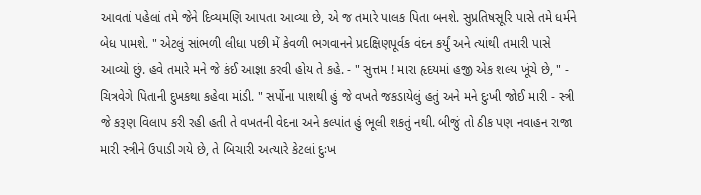આવતાં પહેલાં તમે જેને દિવ્યમણિ આપતા આવ્યા છે, એ જ તમારે પાલક પિતા બનશે. સુપ્રતિષસૂરિ પાસે તમે ધર્મને બેધ પામશે. " એટલું સાંભળી લીધા પછી મેં કેવળી ભગવાનને પ્રદક્ષિણપૂર્વક વંદન કર્યું અને ત્યાંથી તમારી પાસે આવ્યો છું. હવે તમારે મને જે કંઈ આજ્ઞા કરવી હોય તે કહે. - " સુત્તમ ! મારા હૃદયમાં હજી એક શલ્ય ખૂંચે છે, " - ચિત્રવેગે પિતાની દુખકથા કહેવા માંડી. " સર્પોના પાશથી હું જે વખતે જકડાયેલું હતું અને મને દુઃખી જોઈ મારી - સ્ત્રી જે કરૂણ વિલાપ કરી રહી હતી તે વખતની વેદના અને કલ્પાંત હું ભૂલી શકતું નથી. બીજું તો ઠીક પણ નવાહન રાજા મારી સ્ત્રીને ઉપાડી ગયે છે, તે બિચારી અત્યારે કેટલાં દુઃખ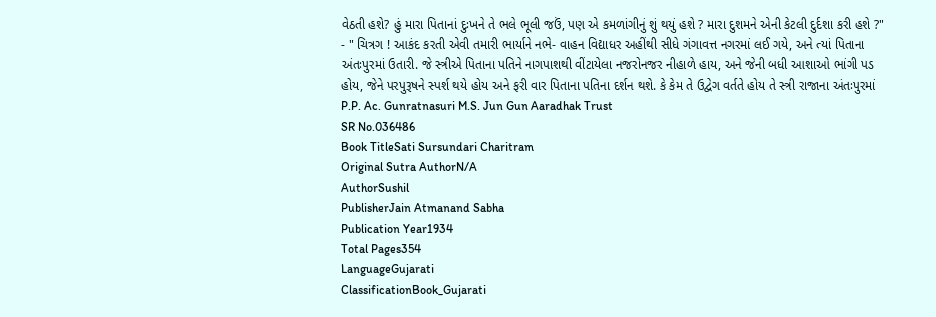વેઠતી હશે? હું મારા પિતાનાં દુઃખને તે ભલે ભૂલી જઉં, પણ એ કમળાંગીનું શું થયું હશે ? મારા દુશમને એની કેટલી દુર્દશા કરી હશે ?" - " ચિત્રગ ! આકંદ કરતી એવી તમારી ભાર્યાને નભે- વાહન વિદ્યાધર અહીંથી સીધે ગંગાવત્ત નગરમાં લઈ ગયે, અને ત્યાં પિતાના અંતઃપુરમાં ઉતારી. જે સ્ત્રીએ પિતાના પતિને નાગપાશથી વીંટાયેલા નજરોનજર નીહાળે હાય, અને જેની બધી આશાઓ ભાંગી પડ હોય, જેને પરપુરૂષને સ્પર્શ થયે હોય અને ફરી વાર પિતાના પતિના દર્શન થશે. કે કેમ તે ઉદ્વેગ વર્તતે હોય તે સ્ત્રી રાજાના અંતઃપુરમાં P.P. Ac. Gunratnasuri M.S. Jun Gun Aaradhak Trust
SR No.036486
Book TitleSati Sursundari Charitram
Original Sutra AuthorN/A
AuthorSushil
PublisherJain Atmanand Sabha
Publication Year1934
Total Pages354
LanguageGujarati
ClassificationBook_Gujarati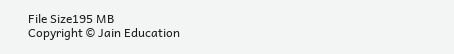File Size195 MB
Copyright © Jain Education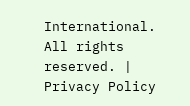International. All rights reserved. | Privacy Policy